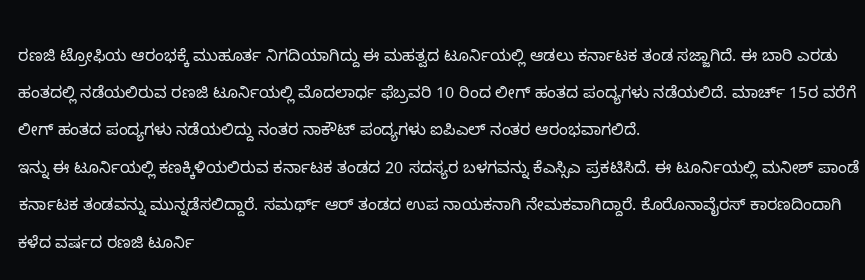ರಣಜಿ ಟ್ರೋಫಿಯ ಆರಂಭಕ್ಕೆ ಮುಹೂರ್ತ ನಿಗದಿಯಾಗಿದ್ದು ಈ ಮಹತ್ವದ ಟೂರ್ನಿಯಲ್ಲಿ ಆಡಲು ಕರ್ನಾಟಕ ತಂಡ ಸಜ್ಜಾಗಿದೆ. ಈ ಬಾರಿ ಎರಡು ಹಂತದಲ್ಲಿ ನಡೆಯಲಿರುವ ರಣಜಿ ಟೂರ್ನಿಯಲ್ಲಿ ಮೊದಲಾರ್ಧ ಫೆಬ್ರವರಿ 10 ರಿಂದ ಲೀಗ್ ಹಂತದ ಪಂದ್ಯಗಳು ನಡೆಯಲಿದೆ. ಮಾರ್ಚ್ 15ರ ವರೆಗೆ ಲೀಗ್ ಹಂತದ ಪಂದ್ಯಗಳು ನಡೆಯಲಿದ್ದು ನಂತರ ನಾಕೌಟ್ ಪಂದ್ಯಗಳು ಐಪಿಎಲ್ ನಂತರ ಆರಂಭವಾಗಲಿದೆ.
ಇನ್ನು ಈ ಟೂರ್ನಿಯಲ್ಲಿ ಕಣಕ್ಕಿಳಿಯಲಿರುವ ಕರ್ನಾಟಕ ತಂಡದ 20 ಸದಸ್ಯರ ಬಳಗವನ್ನು ಕೆಎಸ್ಸಿಎ ಪ್ರಕಟಿಸಿದೆ. ಈ ಟೂರ್ನಿಯಲ್ಲಿ ಮನೀಶ್ ಪಾಂಡೆ ಕರ್ನಾಟಕ ತಂಡವನ್ನು ಮುನ್ನಡೆಸಲಿದ್ದಾರೆ. ಸಮರ್ಥ್ ಆರ್ ತಂಡದ ಉಪ ನಾಯಕನಾಗಿ ನೇಮಕವಾಗಿದ್ದಾರೆ. ಕೊರೊನಾವೈರಸ್ ಕಾರಣದಿಂದಾಗಿ ಕಳೆದ ವರ್ಷದ ರಣಜಿ ಟೂರ್ನಿ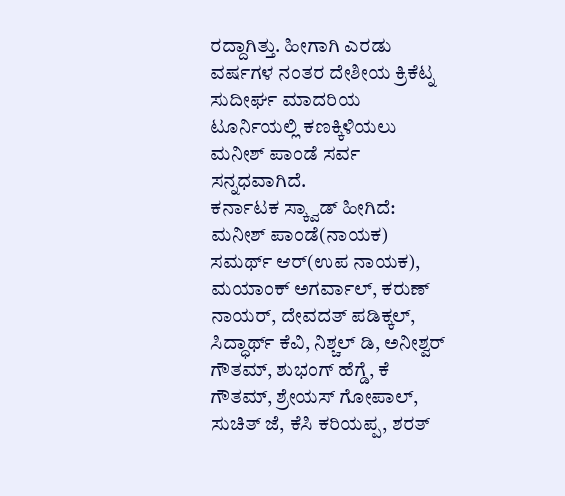ರದ್ದಾಗಿತ್ತು. ಹೀಗಾಗಿ ಎರಡು ವರ್ಷಗಳ ನಂತರ ದೇಶೀಯ ಕ್ರಿಕೆಟ್ನ ಸುದೀರ್ಘ ಮಾದರಿಯ ಟೂರ್ನಿಯಲ್ಲಿ ಕಣಕ್ಕಿಳಿಯಲು ಮನೀಶ್ ಪಾಂಡೆ ಸರ್ವ ಸನ್ನಧವಾಗಿದೆ.
ಕರ್ನಾಟಕ ಸ್ಕ್ವಾಡ್ ಹೀಗಿದೆ: ಮನೀಶ್ ಪಾಂಡೆ(ನಾಯಕ) ಸಮರ್ಥ್ ಆರ್(ಉಪ ನಾಯಕ), ಮಯಾಂಕ್ ಅಗರ್ವಾಲ್, ಕರುಣ್ ನಾಯರ್, ದೇವದತ್ ಪಡಿಕ್ಕಲ್, ಸಿದ್ಧಾರ್ಥ್ ಕೆವಿ, ನಿಶ್ಚಲ್ ಡಿ, ಅನೀಶ್ವರ್ ಗೌತಮ್, ಶುಭಂಗ್ ಹೆಗ್ಡೆ, ಕೆ ಗೌತಮ್, ಶ್ರೇಯಸ್ ಗೋಪಾಲ್, ಸುಚಿತ್ ಜೆ, ಕೆಸಿ ಕರಿಯಪ್ಪ, ಶರತ್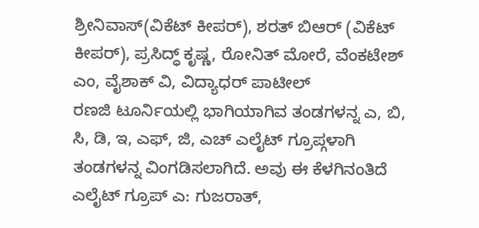ಶ್ರೀನಿವಾಸ್(ವಿಕೆಟ್ ಕೀಪರ್), ಶರತ್ ಬಿಆರ್ (ವಿಕೆಟ್ ಕೀಪರ್), ಪ್ರಸಿದ್ಧ್ ಕೃಷ್ಣ, ರೋನಿತ್ ಮೋರೆ, ವೆಂಕಟೇಶ್ ಎಂ, ವೈಶಾಕ್ ವಿ, ವಿದ್ಯಾಧರ್ ಪಾಟೀಲ್
ರಣಜಿ ಟೂರ್ನಿಯಲ್ಲಿ ಭಾಗಿಯಾಗಿವ ತಂಡಗಳನ್ನ ಎ, ಬಿ, ಸಿ, ಡಿ, ಇ, ಎಫ್, ಜಿ, ಎಚ್ ಎಲೈಟ್ ಗ್ರೂಪ್ಗಳಾಗಿ ತಂಡಗಳನ್ನ ವಿಂಗಡಿಸಲಾಗಿದೆ. ಅವು ಈ ಕೆಳಗಿನಂತಿದೆ
ಎಲೈಟ್ ಗ್ರೂಪ್ ಎ: ಗುಜರಾತ್,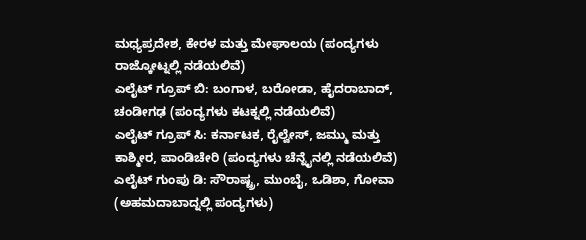ಮಧ್ಯಪ್ರದೇಶ, ಕೇರಳ ಮತ್ತು ಮೇಘಾಲಯ (ಪಂದ್ಯಗಳು ರಾಜ್ಕೋಟ್ನಲ್ಲಿ ನಡೆಯಲಿವೆ)
ಎಲೈಟ್ ಗ್ರೂಪ್ ಬಿ: ಬಂಗಾಳ, ಬರೋಡಾ, ಹೈದರಾಬಾದ್, ಚಂಡೀಗಢ (ಪಂದ್ಯಗಳು ಕಟಕ್ನಲ್ಲಿ ನಡೆಯಲಿವೆ)
ಎಲೈಟ್ ಗ್ರೂಪ್ ಸಿ: ಕರ್ನಾಟಕ, ರೈಲ್ವೇಸ್, ಜಮ್ಮು ಮತ್ತು ಕಾಶ್ಮೀರ, ಪಾಂಡಿಚೇರಿ (ಪಂದ್ಯಗಳು ಚೆನ್ನೈನಲ್ಲಿ ನಡೆಯಲಿವೆ)
ಎಲೈಟ್ ಗುಂಪು ಡಿ: ಸೌರಾಷ್ಟ್ರ, ಮುಂಬೈ, ಒಡಿಶಾ, ಗೋವಾ (ಅಹಮದಾಬಾದ್ನಲ್ಲಿ ಪಂದ್ಯಗಳು)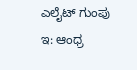ಎಲೈಟ್ ಗುಂಪು ಇ: ಆಂಧ್ರ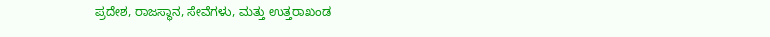ಪ್ರದೇಶ, ರಾಜಸ್ಥಾನ, ಸೇವೆಗಳು, ಮತ್ತು ಉತ್ತರಾಖಂಡ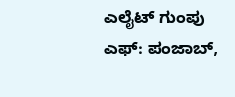ಎಲೈಟ್ ಗುಂಪು ಎಫ್: ಪಂಜಾಬ್,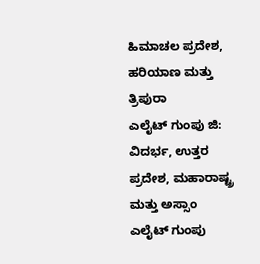ಹಿಮಾಚಲ ಪ್ರದೇಶ, ಹರಿಯಾಣ ಮತ್ತು ತ್ರಿಪುರಾ
ಎಲೈಟ್ ಗುಂಪು ಜಿ: ವಿದರ್ಭ, ಉತ್ತರ ಪ್ರದೇಶ, ಮಹಾರಾಷ್ಟ್ರ ಮತ್ತು ಅಸ್ಸಾಂ
ಎಲೈಟ್ ಗುಂಪು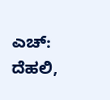ಎಚ್: ದೆಹಲಿ,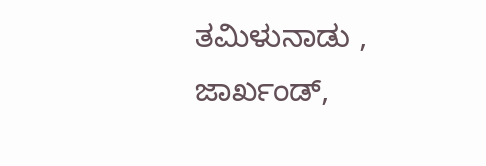ತಮಿಳುನಾಡು , ಜಾರ್ಖಂಡ್,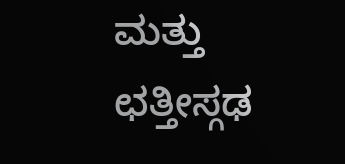ಮತ್ತು ಛತ್ತೀಸ್ಗಢ